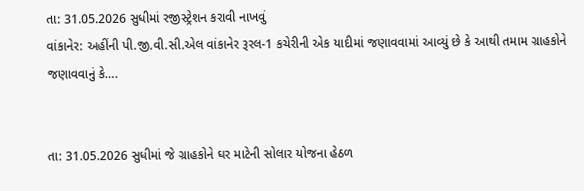તા: 31.05.2026 સુધીમાં રજીસ્ટ્રેશન કરાવી નાખવું
વાંકાનેર: અહીંની પી.જી.વી.સી.એલ વાંકાનેર રૂરલ-1 કચેરીની એક યાદીમાં જણાવવામાં આવ્યું છે કે આથી તમામ ગ્રાહકોને જણાવવાનું કે….


તા: 31.05.2026 સુધીમાં જે ગ્રાહકોને ઘર માટેની સોલાર યોજના હેઠળ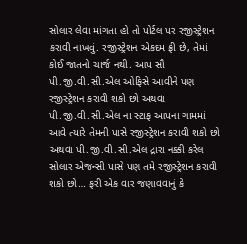સોલાર લેવા માંગતા હો તો પોર્ટલ પર રજીસ્ટ્રેશન કરાવી નાખવું. રજીસ્ટ્રેશન એકદમ ફ્રી છે, તેમાં કોઈ જાતનો ચાર્જ નથી. આપ સૌ પી.જી.વી.સી.એલ ઓફિસે આવીને પણ રજીસ્ટ્રેશન કરાવી શકો છો અથવા પી.જી.વી.સી.એલ ના સ્ટાફ આપના ગામમાં આવે ત્યારે તેમની પાસે રજીસ્ટ્રેશન કરાવી શકો છો અથવા પી.જી.વી.સી.એલ દ્રારા નક્કી કરેલ સોલાર એજન્સી પાસે પણ તમે રજીસ્ટ્રેશન કરાવી શકો છો… ફરી એક વાર જણાવવાનું કે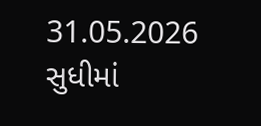31.05.2026 સુધીમાં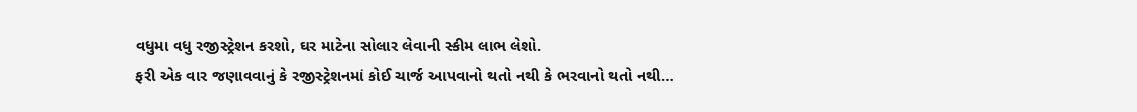વધુમા વધુ રજીસ્ટ્રેશન કરશો, ઘર માટેના સોલાર લેવાની સ્કીમ લાભ લેશો.
ફરી એક વાર જણાવવાનું કે રજીસ્ટ્રેશનમાં કોઈ ચાર્જ આપવાનો થતો નથી કે ભરવાનો થતો નથી…